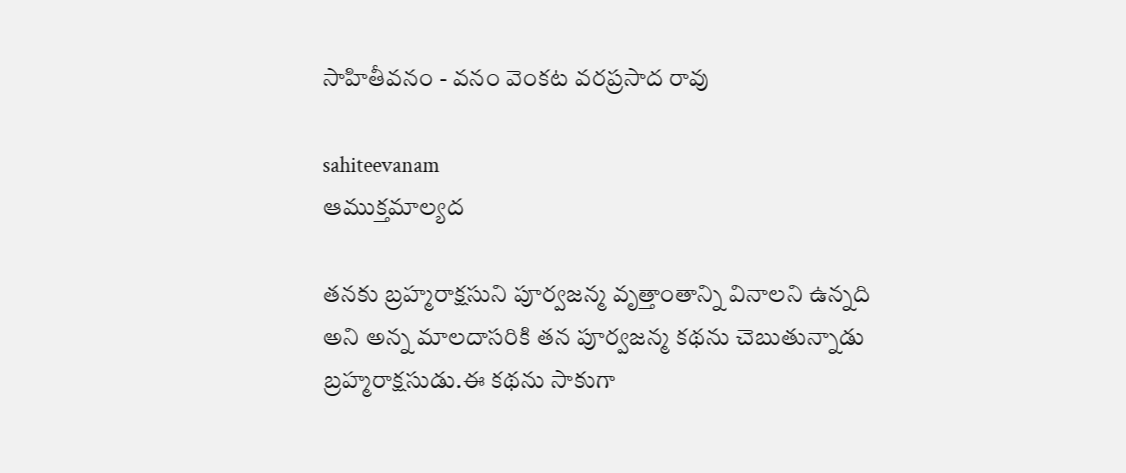సాహితీవనం - వనం వెంకట వరప్రసాద రావు

sahiteevanam
ఆముక్తమాల్యద

తనకు బ్రహ్మరాక్షసుని పూర్వజన్మ వృత్తాంతాన్ని వినాలని ఉన్నది అని అన్న మాలదాసరికి తన పూర్వజన్మ కథను చెబుతున్నాడు బ్రహ్మరాక్షసుడు.ఈ కథను సాకుగా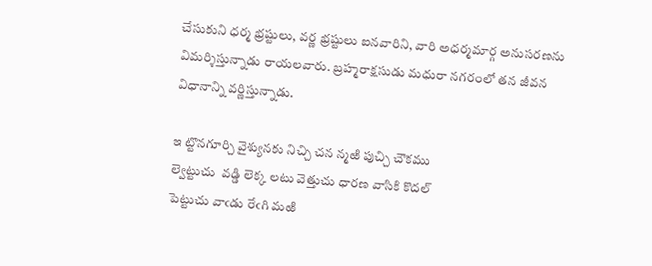చేసుకుని ధర్మ భ్రష్టులు, వర్ణ భ్రష్టులు ఐనవారిని, వారి అధర్మమార్గ అనుసరణను విమర్శిస్తున్నాడు రాయలవారు. బ్రహ్మరాక్షసుడు మధురా నగరంలో తన జీవన విధానాన్ని వర్ణిస్తున్నాడు.

ఇ ట్టొనగూర్చి వైశ్యునకు నిచ్చి చన న్మఱి పుచ్చి చౌకము
ల్వెట్టుచు  వడ్డి లెక్క లటు వెత్తుచు ధారణ వాసికి కొదల్
పెట్టుచు వాఁడు రేఁగి మఱి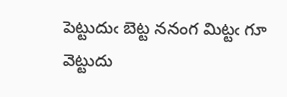పెట్టుదుఁ బెట్ట ననంగ మిట్టఁ గూ
వెట్టుదు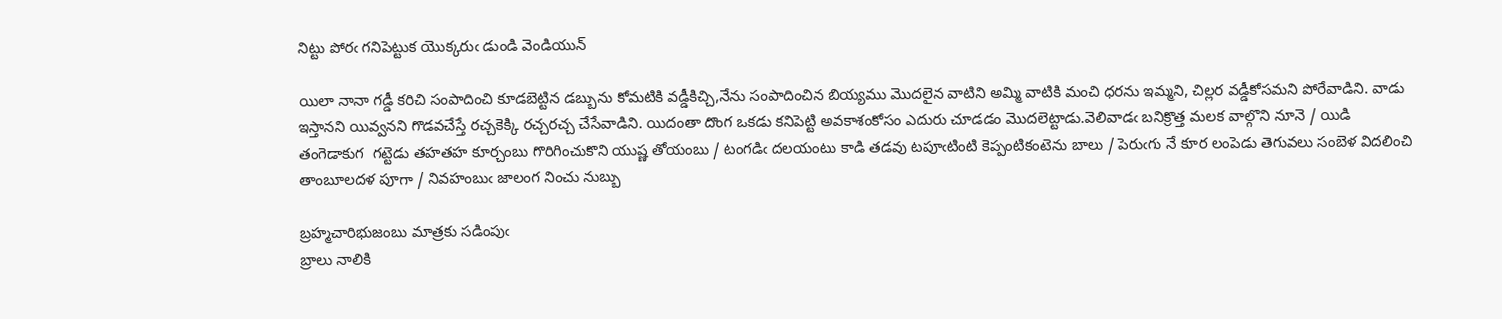నిట్టు పోరఁ గనిపెట్టుక యొక్కరుఁ డుండి వెండియున్

యిలా నానా గడ్డీ కరిచి సంపాదించి కూడబెట్టిన డబ్బును కోమటికి వడ్డీకిచ్చి,నేను సంపాదించిన బియ్యము మొదలైన వాటిని అమ్మి వాటికి మంచి ధరను ఇమ్మని, చిల్లర వడ్డీకోసమని పోరేవాడిని. వాడు ఇస్తానని యివ్వనని గొడవచేస్తే రచ్చకెక్కి రచ్చరచ్చ చేసేవాడిని. యిదంతా దొంగ ఒకడు కనిపెట్టి అవకాశంకోసం ఎదురు చూడడం మొదలెట్టాడు.వెలివాడఁ బనిక్రొత్త మలక వాల్గొని నూనె / యిడి తంగెడాకుగ  గట్టెడు తహతహ కూర్చంబు గొరిగించుకొని యుష్ణ తోయంబు / టంగడిఁ దలయంటు కాడి తడవు టపూఁటింటి కెప్పంటికంటెను బాలు / పెరుఁగు నే కూర లంపెడు తెగువలు సంబెళ విదలించి తాంబూలదళ పూగా / నివహంబుఁ జాలంగ నించు నుబ్బు

బ్రహ్మచారిభుజంబు మాత్రకు సడింపుఁ
బ్రాలు నాలికి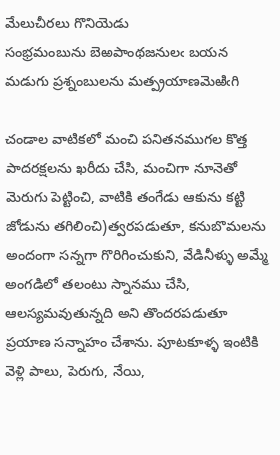మేలుచీరలు గొనియెడు
సంభ్రమంబును బెఱపాంథజనులఁ బయన
మడుగు ప్రశ్నంబులను మత్ప్రయాణమెఱిఁగి

చండాల వాటికలో మంచి పనితనముగల కొత్త పాదరక్షలను ఖరీదు చేసి, మంచిగా నూనెతో మెరుగు పెట్టించి, వాటికి తంగేడు ఆకును కట్టి జోడును తగిలించి)త్వరపడుతూ, కనుబొమలను అందంగా సన్నగా గొరిగించుకుని, వేడినీళ్ళు అమ్మే అంగడిలో తలంటు స్నానము చేసి, ఆలస్యమవుతున్నది అని తొందరపడుతూ ప్రయాణ సన్నాహం చేశాను. పూటకూళ్ళ ఇంటికి వెళ్లి పాలు, పెరుగు, నేయి,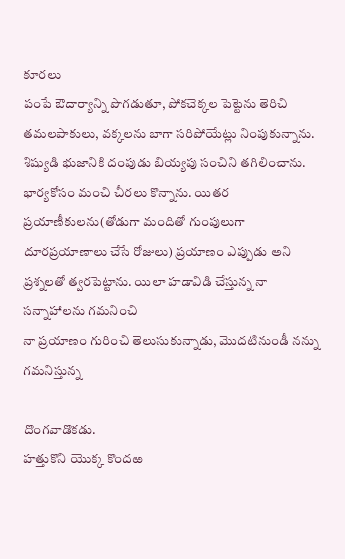కూరలు
పంపే ఔదార్యాన్ని పొగడుతూ, పోకచెక్కల పెట్టెను తెరిచి తమలపాకులు, వక్కలను బాగా సరిపోయేట్లు నింపుకున్నాను. శిష్యుడి భుజానికి దంపుడు బియ్యపు సంచిని తగిలించాను. భార్యకోసం మంచి చీరలు కొన్నాను. యితర ప్రయాణీకులను(తోడుగా మందితో గుంపులుగా దూరప్రయాణాలు చేసే రోజులు) ప్రయాణం ఎప్పుడు అని ప్రశ్నలతో త్వరపెట్టాను. యిలా హడావిడి చేస్తున్న నా సన్నాహాలను గమనించి
నా ప్రయాణం గురించి తెలుసుకున్నాడు, మొదటినుండీ నన్ను గమనిస్తున్న

దొంగవాడొకడు.
హత్తుకొని యొక్క కొందఱ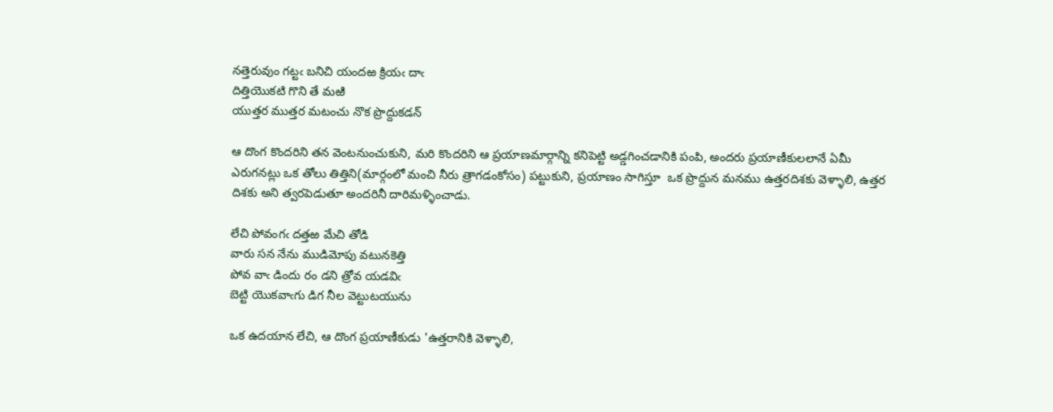నత్తెరువుం గట్టఁ బనిచి యందఱ క్రియఁ దాఁ
దిత్తియొకటి గొని తే మఱి
యుత్తర ముత్తర మటంచు నొక ప్రొద్దుకడన్

ఆ దొంగ కొందరిని తన వెంటనుంచుకుని, మరి కొందరిని ఆ ప్రయాణమార్గాన్ని కనిపెట్టి అడ్డగించడానికి పంపి, అందరు ప్రయాణీకులలానే ఏమీ ఎరుగనట్లు ఒక తోలు తిత్తిని(మార్గంలో మంచి నీరు త్రాగడంకోసం) పట్టుకుని, ప్రయాణం సాగిస్తూ  ఒక ప్రొద్దున మనము ఉత్తరదిశకు వెళ్ళాలి, ఉత్తర దిశకు అని త్వరపెడుతూ అందరినీ దారిమళ్ళించాడు.

లేచి పోవంగఁ దత్తఱ మేచి తోడి
వారు సన నేను ముడిమోపు వటునకెత్తి
పోవ వాఁ డిందు రం డని త్రోవ యడవిఁ
బెట్టి యొకవాఁగు డిగ నీల వెట్టుటయును

ఒక ఉదయాన లేచి, ఆ దొంగ ప్రయాణీకుడు 'ఉత్తరానికి వెళ్ళాలి,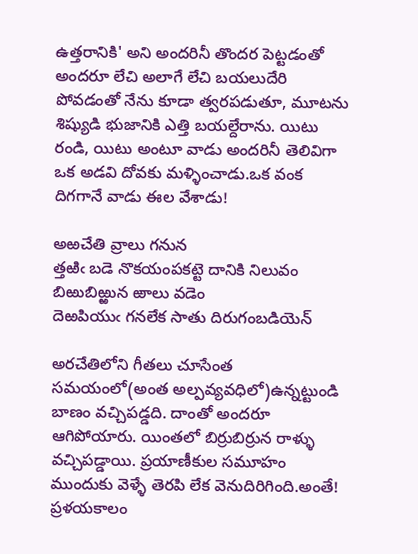ఉత్తరానికి' అని అందరినీ తొందర పెట్టడంతో అందరూ లేచి అలాగే లేచి బయలుదేరి పోవడంతో నేను కూడా త్వరపడుతూ, మూటను శిష్యుడి భుజానికి ఎత్తి బయల్దేరాను. యిటు రండి, యిటు అంటూ వాడు అందరినీ తెలివిగా ఒక అడవి దోవకు మళ్ళించాడు.ఒక వంక దిగగానే వాడు ఈల వేశాడు!

అఱచేతి వ్రాలు గనున
త్తఱిఁ బడె నొకయంపకట్టె దానికి నిలువం
బిఱుబిఱ్ఱున ఱాలు వడెం
దెఱపియుఁ గనలేక సాతు దిరుగంబడియెన్

అరచేతిలోని గీతలు చూసేంత సమయంలో(అంత అల్పవ్యవధిలో)ఉన్నట్టుండి బాణం వచ్చిపడ్డది. దాంతో అందరూ ఆగిపోయారు. యింతలో బిర్రుబిర్రున రాళ్ళు వచ్చిపడ్డాయి. ప్రయాణీకుల సమూహం ముందుకు వెళ్ళే తెరపి లేక వెనుదిరిగింది.అంతే! ప్రళయకాలం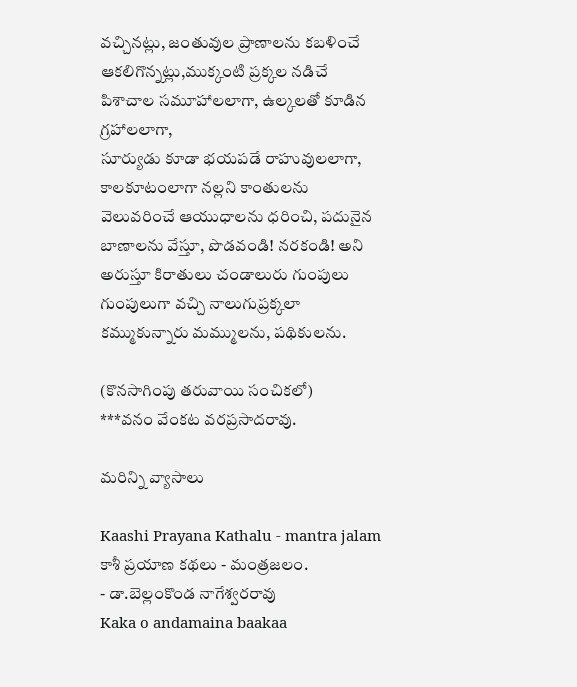వచ్చినట్లు, జంతువుల ప్రాణాలను కబళించే ఆకలిగొన్నట్లు,ముక్కంటి ప్రక్కల నడిచే పిశాచాల సమూహాలలాగా, ఉల్కలతో కూడిన గ్రహాలలాగా,
సూర్యుడు కూడా భయపడే రాహువులలాగా, కాలకూటంలాగా నల్లని కాంతులను వెలువరించే ఆయుధాలను ధరించి, పదునైన బాణాలను వేస్తూ, పొడవండి! నరకండి! అని అరుస్తూ కిరాతులు చండాలురు గుంపులు గుంపులుగా వచ్చి నాలుగుప్రక్కలా కమ్ముకున్నారు మమ్ములను, పథికులను.

(కొనసాగింపు తరువాయి సంచికలో)
***వనం వేంకట వరప్రసాదరావు.

మరిన్ని వ్యాసాలు

Kaashi Prayana Kathalu - mantra jalam
కాశీ ప్రయాణ కథలు - మంత్రజలం.
- డా.బెల్లంకొండ నాగేశ్వరరావు
Kaka o andamaina baakaa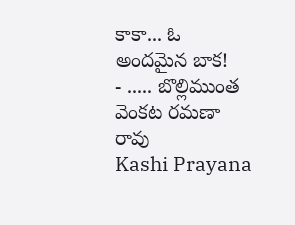కాకా... ఓ అందమైన బాక!
- ..... బొల్లిముంత వెంకట రమణా రావు
Kashi Prayana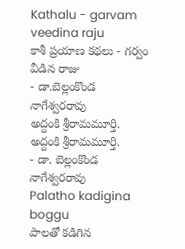Kathalu - garvam veedina raju
కాశీ ప్రయాణ కథలు - గర్వం వీడిన రాజు
- డా.బెల్లంకొండ నాగేశ్వరరావు
అద్దంకి శ్రీరామమూర్తి.
అద్దంకి శ్రీరామమూర్తి.
- డా. బెల్లంకొండ నాగేశ్వరరావు
Palatho kadigina boggu
పాలతో కడిగిన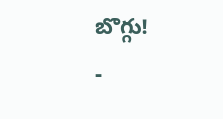బొగ్గు!
-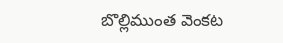బొల్లిముంత వెంకట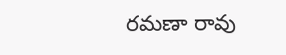రమణా రావు